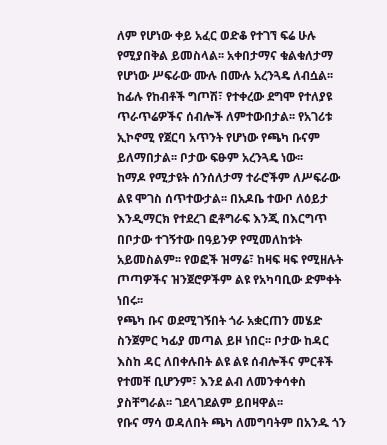ለም የሆነው ቀይ አፈር ወድቆ የተገኘ ፍሬ ሁሉ የሚያበቅል ይመስላል፡፡ አቀበታማና ቁልቁለታማ የሆነው ሥፍራው ሙሉ በሙሉ አረንጓዴ ለብሷል፡፡ ከፊሉ የከብቶች ግጦሽ፣ የተቀረው ደግሞ የተለያዩ ጥራጥሬዎችና ሰብሎች ለምተውበታል፡፡ የአገሪቱ ኢኮኖሚ የጀርባ አጥንት የሆነው የጫካ ቡናም ይለማበታል፡፡ ቦታው ፍፁም አረንጓዴ ነው፡፡
ከማዶ የሚታዩት ሰንሰለታማ ተራሮችም ለሥፍራው ልዩ ሞገስ ሰጥተውታል፡፡ በአዶቤ ተውቦ ለዕይታ እንዲማርክ የተደረገ ፎቶግራፍ እንጂ በእርግጥ በቦታው ተገኝተው በዓይንዎ የሚመለከቱት አይመስልም፡፡ የወፎች ዝማሬ፣ ከዛፍ ዛፍ የሚዘሉት ጦጣዎችና ዝንጀሮዎችም ልዩ የአካባቢው ድምቀት ነበሩ፡፡
የጫካ ቡና ወደሚገኝበት ጎራ አቋርጠን መሄድ ስንጀምር ካፊያ መጣል ይዞ ነበር፡፡ ቦታው ከዳር እስከ ዳር ለበቀሉበት ልዩ ልዩ ሰብሎችና ምርቶች የተመቸ ቢሆንም፣ እንደ ልብ ለመንቀሳቀስ ያስቸግራል፡፡ ገደላገደልም ይበዛዋል፡፡
የቡና ማሳ ወዳለበት ጫካ ለመግባትም በአንዱ ጎን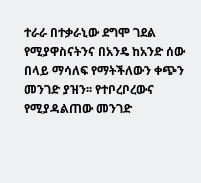ተራራ በተቃራኒው ደግሞ ገደል የሚያዋስናትንና በአንዴ ከአንድ ሰው በላይ ማሳለፍ የማትችለውን ቀጭን መንገድ ያዝን፡፡ የተቦረቦረውና የሚያዳልጠው መንገድ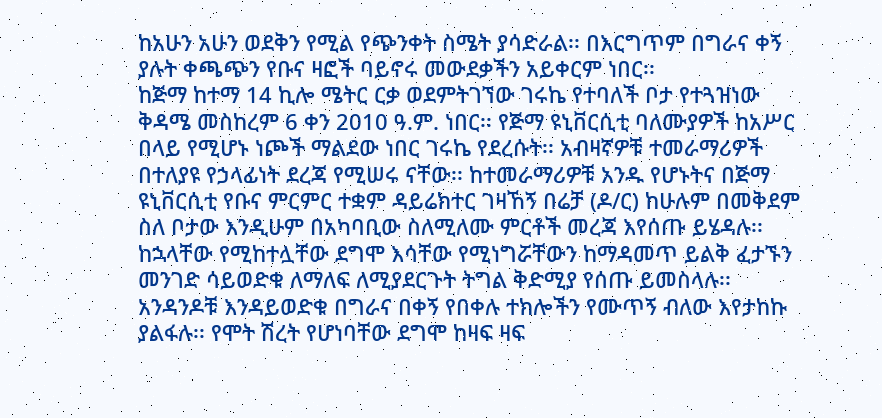ከአሁን አሁን ወደቅን የሚል የጭንቀት ስሜት ያሳድራል፡፡ በእርግጥም በግራና ቀኝ ያሉት ቀጫጭን የቡና ዛፎች ባይኖሩ መውደቃችን አይቀርም ነበር፡፡
ከጅማ ከተማ 14 ኪሎ ሜትር ርቃ ወደምትገኘው ገሩኬ የተባለች ቦታ የተጓዝነው ቅዳሜ መስከረም 6 ቀን 2010 ዓ.ም. ነበር፡፡ የጅማ ዩኒቨርሲቲ ባለሙያዎች ከአሥር በላይ የሚሆኑ ነጮች ማልደው ነበር ገሩኬ የደረሱት፡፡ አብዛኛዎቹ ተመራማሪዎች በተለያዩ የኃላፊነት ደረጃ የሚሠሩ ናቸው፡፡ ከተመራማሪዎቹ አንዱ የሆኑትና በጅማ ዩኒቨርሲቲ የቡና ምርምር ተቋም ዳይሬክተር ገዛኸኝ በሬቻ (ዶ/ር) ከሁሉም በመቅደም ስለ ቦታው እንዲሁም በአካባቢው ስለሚለሙ ምርቶች መረጃ እየሰጡ ይሄዳሉ፡፡ ከኋላቸው የሚከተሏቸው ደግሞ እሳቸው የሚነግሯቸውን ከማዳመጥ ይልቅ ፈታኙን መንገድ ሳይወድቁ ለማለፍ ለሚያደርጉት ትግል ቅድሚያ የሰጡ ይመስላሉ፡፡ አንዳንዶቹ እንዳይወድቁ በግራና በቀኝ የበቀሉ ተክሎችን የሙጥኝ ብለው እየታከኩ ያልፋሉ፡፡ የሞት ሽረት የሆነባቸው ደግሞ ከዛፍ ዛፍ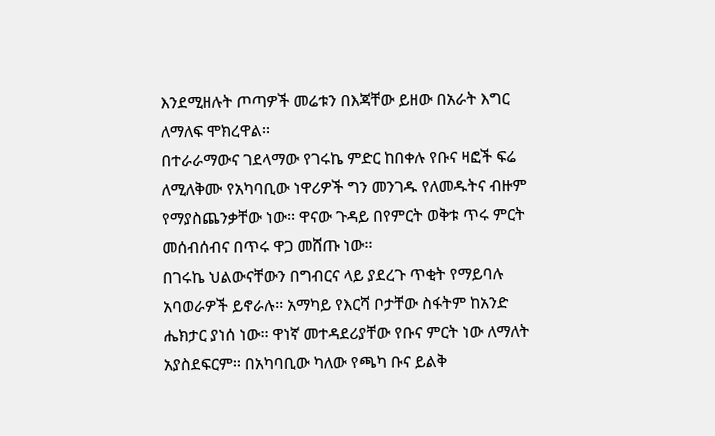እንደሚዘሉት ጦጣዎች መሬቱን በእጃቸው ይዘው በአራት እግር ለማለፍ ሞክረዋል፡፡
በተራራማውና ገደላማው የገሩኬ ምድር ከበቀሉ የቡና ዛፎች ፍሬ ለሚለቅሙ የአካባቢው ነዋሪዎች ግን መንገዱ የለመዱትና ብዙም የማያስጨንቃቸው ነው፡፡ ዋናው ጉዳይ በየምርት ወቅቱ ጥሩ ምርት መሰብሰብና በጥሩ ዋጋ መሸጡ ነው፡፡
በገሩኬ ህልውናቸውን በግብርና ላይ ያደረጉ ጥቂት የማይባሉ አባወራዎች ይኖራሉ፡፡ አማካይ የእርሻ ቦታቸው ስፋትም ከአንድ ሔክታር ያነሰ ነው፡፡ ዋነኛ መተዳደሪያቸው የቡና ምርት ነው ለማለት አያስደፍርም፡፡ በአካባቢው ካለው የጫካ ቡና ይልቅ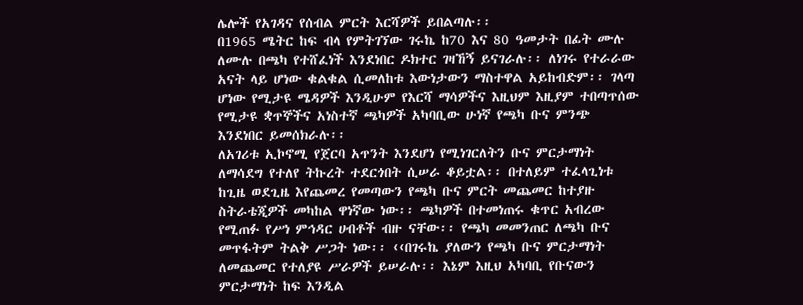ሌሎች የአገዳና የሰብል ምርት እርሻዎች ይበልጣሉ፡፡
በ1965 ሜትር ከፍ ብላ የምትገኘው ገሩኬ ከ70 እና 80 ዓመታት በፊት ሙሉ ለሙሉ በጫካ የተሸፈነች እንደነበር ዶክተር ገዛኸኝ ይናገራሉ፡፡ ለነገሩ የተራራው አናት ላይ ሆነው ቁልቁል ሲመለከቱ እውነታውን ማስተዋል አይከብድም፡፡ ገላጣ ሆነው የሚታዩ ሜዳዎች እንዲሁም የእርሻ ማሳዎችና እዚህም እዚያም ተበጣጥሰው የሚታዩ ቋጥኞችና አነስተኛ ጫካዎች አካባቢው ሁነኛ የጫካ ቡና ምንጭ እንደነበር ይመሰክራሉ፡፡
ለአገሪቱ ኢኮኖሚ የጀርባ አጥንት እንደሆነ የሚነገርለትን ቡና ምርታማነት ለማሳደግ የተለየ ትኩረት ተደርጎበት ሲሠራ ቆይቷል፡፡ በተለይም ተፈላጊነቱ ከጊዜ ወደጊዜ እየጨመረ የመጣውን የጫካ ቡና ምርት መጨመር ከተያዙ ስትራቴጂዎች መካከል ዋነኛው ነው፡፡ ጫካዎች በተመነጠሩ ቁጥር አብረው የሚጠፉ የሥነ ምኅዳር ሀብቶች ብዙ ናቸው፡፡ የጫካ መመንጠር ለጫካ ቡና መጥፋትም ትልቅ ሥጋት ነው፡፡ ‹‹በገሩኬ ያለውን የጫካ ቡና ምርታማነት ለመጨመር የተለያዩ ሥራዎች ይሠራሉ፡፡ እኔም እዚህ አካባቢ የቡናውን ምርታማነት ከፍ እንዲል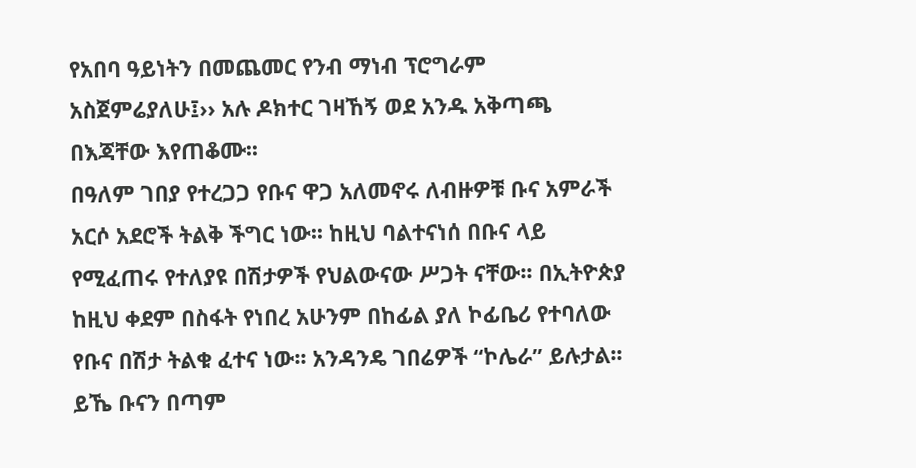የአበባ ዓይነትን በመጨመር የንብ ማነብ ፕሮግራም አስጀምሬያለሁ፤›› አሉ ዶክተር ገዛኸኝ ወደ አንዱ አቅጣጫ በእጃቸው እየጠቆሙ፡፡
በዓለም ገበያ የተረጋጋ የቡና ዋጋ አለመኖሩ ለብዙዎቹ ቡና አምራች አርሶ አደሮች ትልቅ ችግር ነው፡፡ ከዚህ ባልተናነሰ በቡና ላይ የሚፈጠሩ የተለያዩ በሽታዎች የህልውናው ሥጋት ናቸው፡፡ በኢትዮጵያ ከዚህ ቀደም በስፋት የነበረ አሁንም በከፊል ያለ ኮፊቤሪ የተባለው የቡና በሽታ ትልቁ ፈተና ነው፡፡ አንዳንዴ ገበሬዎች “ኮሌራ” ይሉታል፡፡ ይኼ ቡናን በጣም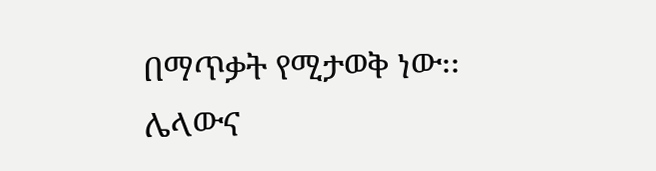በማጥቃት የሚታወቅ ነው፡፡
ሌላውና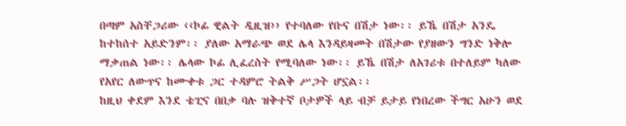በጣም አስቸጋሪው ‹‹ኮፊ ዊልት ዲዚዝ›› የተባለው የቡና በሽታ ነው፡፡ ይኼ በሽታ አንዴ ከተከሰተ አይድንም፡፡ ያለው አማራጭ ወደ ሌላ እንዳይዛመት በሽታው የያዘውን ግንድ ነቅሎ ማቃጠል ነው፡፡ ሌላው ኮፊ ሊፈረስት የሚባለው ነው፡፡ ይኼ በሽታ ለአገሪቱ በተለይም ካለው የአየር ለውጥና ከሙቀቱ ጋር ተዳምሮ ትልቅ ሥጋት ሆኗል፡፡
ከዚህ ቀደም እንደ ቴፒና በበቃ ባሉ ዝቅተኛ ቦታዎች ላይ ብቻ ይታይ የነበረው ችግር አሁን ወደ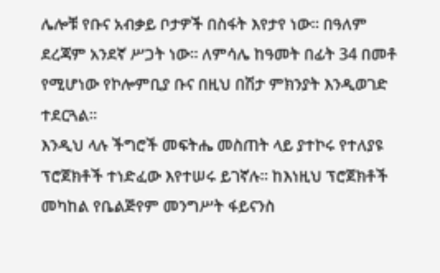ሌሎቹ የቡና አብቃይ ቦታዎች በስፋት እየታየ ነው፡፡ በዓለም ደረጃም አንደኛ ሥጋት ነው፡፡ ለምሳሌ ከዓመት በፊት 34 በመቶ የሚሆነው የኮሎምቢያ ቡና በዚህ በሽታ ምክንያት እንዲወገድ ተደርጓል፡፡
እንዲህ ላሉ ችግሮች መፍትሔ መስጠት ላይ ያተኮሩ የተለያዩ ፕሮጀክቶች ተነድፈው እየተሠሩ ይገኛሉ፡፡ ከእነዚህ ፕሮጀክቶች መካከል የቤልጅየም መንግሥት ፋይናንስ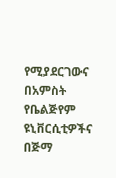የሚያደርገውና በአምስት የቤልጅየም ዩኒቨርሲቲዎችና በጅማ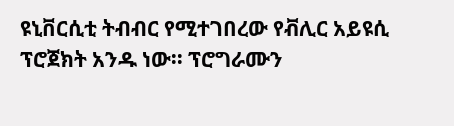ዩኒቨርሲቲ ትብብር የሚተገበረው የቭሊር አይዩሲ ፕሮጀክት አንዱ ነው፡፡ ፕሮግራሙን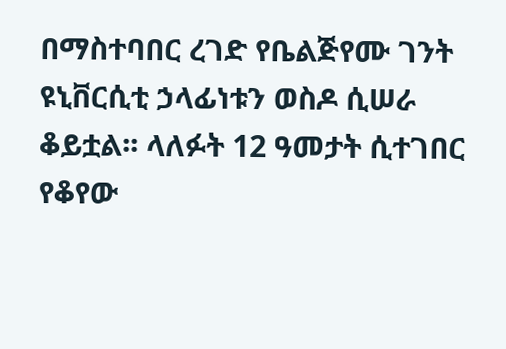በማስተባበር ረገድ የቤልጅየሙ ገንት ዩኒቨርሲቲ ኃላፊነቱን ወስዶ ሲሠራ ቆይቷል፡፡ ላለፉት 12 ዓመታት ሲተገበር የቆየው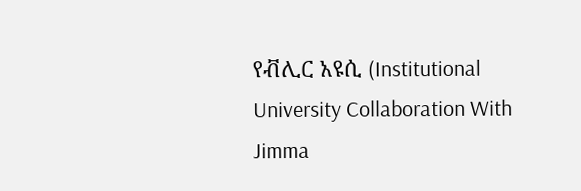የቭሊር አዩሲ (Institutional University Collaboration With Jimma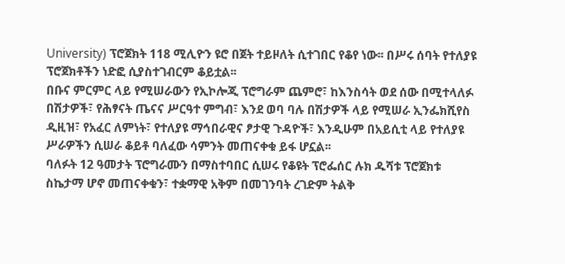University) ፕሮጀክት 118 ሚሊዮን ዩሮ በጀት ተይዞለት ሲተገበር የቆየ ነው፡፡ በሥሩ ሰባት የተለያዩ ፕሮጀክቶችን ነድፎ ሲያስተገብርም ቆይቷል፡፡
በቡና ምርምር ላይ የሚሠራውን የኢኮሎጂ ፕሮግራም ጨምሮ፣ ከእንስሳት ወደ ሰው በሚተላለፉ በሽታዎች፣ የሕፃናት ጤናና ሥርዓተ ምግብ፣ እንደ ወባ ባሉ በሽታዎች ላይ የሚሠራ ኢንፌክሺየስ ዲዚዝ፣ የአፈር ለምነት፣ የተለያዩ ማኅበራዊና ፆታዊ ጉዳዮች፣ እንዲሁም በአይሲቲ ላይ የተለያዩ ሥራዎችን ሲሠራ ቆይቶ ባለፈው ሳምንት መጠናቀቁ ይፋ ሆኗል፡፡
ባለፉት 12 ዓመታት ፕሮግራሙን በማስተባበር ሲሠሩ የቆዩት ፕሮፌሰር ሉክ ዱሻቱ ፕሮጀክቱ ስኬታማ ሆኖ መጠናቀቁን፣ ተቋማዊ አቅም በመገንባት ረገድም ትልቅ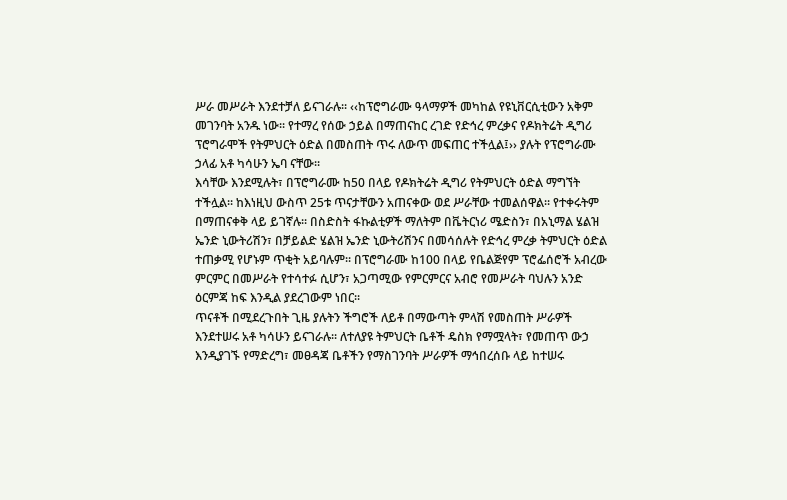ሥራ መሥራት እንደተቻለ ይናገራሉ፡፡ ‹‹ከፕሮግራሙ ዓላማዎች መካከል የዩኒቨርሲቲውን አቅም መገንባት አንዱ ነው፡፡ የተማረ የሰው ኃይል በማጠናከር ረገድ የድኅረ ምረቃና የዶክትሬት ዲግሪ ፕሮግራሞች የትምህርት ዕድል በመስጠት ጥሩ ለውጥ መፍጠር ተችሏል፤›› ያሉት የፕሮግራሙ ኃላፊ አቶ ካሳሁን ኤባ ናቸው፡፡
እሳቸው እንደሚሉት፣ በፕሮግራሙ ከ50 በላይ የዶክትሬት ዲግሪ የትምህርት ዕድል ማግኘት ተችሏል፡፡ ከእነዚህ ውስጥ 25ቱ ጥናታቸውን አጠናቀው ወደ ሥራቸው ተመልሰዋል፡፡ የተቀሩትም በማጠናቀቅ ላይ ይገኛሉ፡፡ በስድስት ፋኩልቲዎች ማለትም በቬትርነሪ ሜድስን፣ በአኒማል ሄልዝ ኤንድ ኒውትሪሽን፣ በቻይልድ ሄልዝ ኤንድ ኒውትሪሽንና በመሳሰሉት የድኅረ ምረቃ ትምህርት ዕድል ተጠቃሚ የሆኑም ጥቂት አይባሉም፡፡ በፕሮግራሙ ከ100 በላይ የቤልጅየም ፕሮፌሰሮች አብረው ምርምር በመሥራት የተሳተፉ ሲሆን፣ አጋጣሚው የምርምርና አብሮ የመሥራት ባህሉን አንድ ዕርምጃ ከፍ እንዲል ያደረገውም ነበር፡፡
ጥናቶች በሚደረጉበት ጊዜ ያሉትን ችግሮች ለይቶ በማውጣት ምላሽ የመስጠት ሥራዎች እንደተሠሩ አቶ ካሳሁን ይናገራሉ፡፡ ለተለያዩ ትምህርት ቤቶች ዴስክ የማሟላት፣ የመጠጥ ውኃ እንዲያገኙ የማድረግ፣ መፀዳጃ ቤቶችን የማስገንባት ሥራዎች ማኅበረሰቡ ላይ ከተሠሩ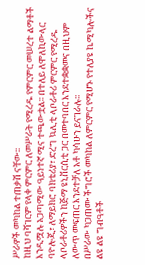ሥራዎች መካከል ተጠቃሽ ናቸው፡፡
ከዚህ ባሻገርም የላቀ ምርምር ለመሥራት የሚረዱ የምርምር መሠረተ ልማቶች እንዲሟሉ አጋጣሚው ዓይነተኛ ሚና ተጫውቷል፡፡ በተለይ ለሞለኪውላር ባዮሎጂ፣ ለማይክሮ ባክቴሪያ፣ ድረግ ኳሊቲ ላቦራቶሪ ምርምር የሚረዱ ላቦራቶሪዎችን ከጅማ ዩኒቨርሲቲ ጋር በመተባበር እንደተቋቋመና በዚህም ለውጥ መፍጠር እንደተቻለ አቶ ካሳሁን ይናገራሉ፡፡
በሥራው ካጋጠሙ ችግሮች መካከል ለምርምር የሚሆኑ የተለያዩ ኬሚካሎችና ልዩ ልዩ ግብዓቶች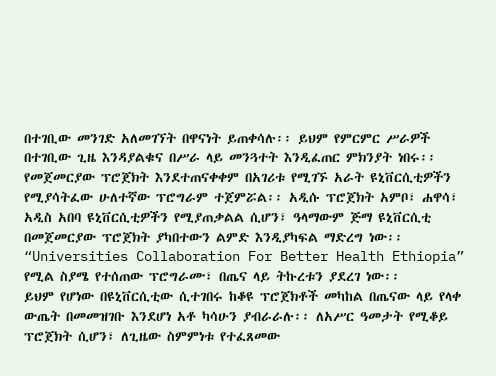በተገቢው መንገድ አለመገኘት በዋናነት ይጠቀሳሉ፡፡ ይህም የምርምር ሥራዎች በተገቢው ጊዜ እንዳያልቁና በሥራ ላይ መንጓተት እንዲፈጠር ምክንያት ነበሩ፡፡
የመጀመርያው ፕሮጀክት እንደተጠናቀቀም በአገሪቱ የሚገኙ አራት ዩኒቨርሲቲዎችን የሚያሳትፈው ሁለተኛው ፕሮግራም ተጀምሯል፡፡ አዲሱ ፕሮጀክት አምቦ፣ ሐዋሳ፣ አዲስ አበባ ዩኒቨርሲቲዎችን የሚያጠቃልል ሲሆን፣ ዓላማውም ጅማ ዩኒቨርሲቲ በመጀመርያው ፕሮጀክት ያካበተውን ልምድ እንዲያካፍል ማድረግ ነው፡፡ “Universities Collaboration For Better Health Ethiopia” የሚል ስያሜ የተሰጠው ፕሮግራሙ፣ በጤና ላይ ትኩረቱን ያደረገ ነው፡፡
ይህም የሆነው በዩኒቨርሲቲው ሲተገበሩ ከቆዩ ፕሮጀክቶች መካከል በጤናው ላይ የላቀ ውጤት በመመዝገቡ እንደሆነ አቶ ካሳሁን ያብራራሉ፡፡ ለአሥር ዓመታት የሚቆይ ፕሮጀክት ሲሆን፣ ለጊዜው ስምምነቱ የተፈጸመው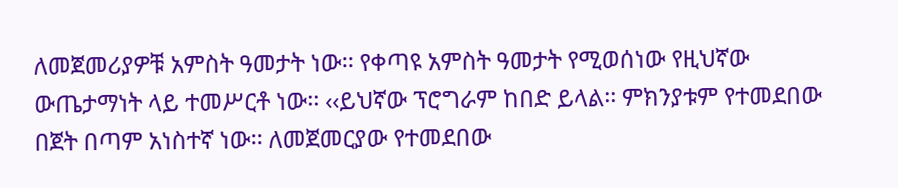ለመጀመሪያዎቹ አምስት ዓመታት ነው፡፡ የቀጣዩ አምስት ዓመታት የሚወሰነው የዚህኛው ውጤታማነት ላይ ተመሥርቶ ነው፡፡ ‹‹ይህኛው ፕሮግራም ከበድ ይላል፡፡ ምክንያቱም የተመደበው በጀት በጣም አነስተኛ ነው፡፡ ለመጀመርያው የተመደበው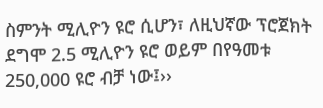ስምንት ሚሊዮን ዩሮ ሲሆን፣ ለዚህኛው ፕሮጀክት ደግሞ 2.5 ሚሊዮን ዩሮ ወይም በየዓመቱ 250,000 ዩሮ ብቻ ነው፤››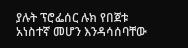ያሉት ፕሮፌሰር ሉክ የበጀቱ አነስተኛ መሆን እንዳሳሰባቸው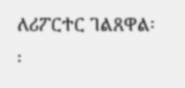ለሪፖርተር ገልጸዋል፡፡